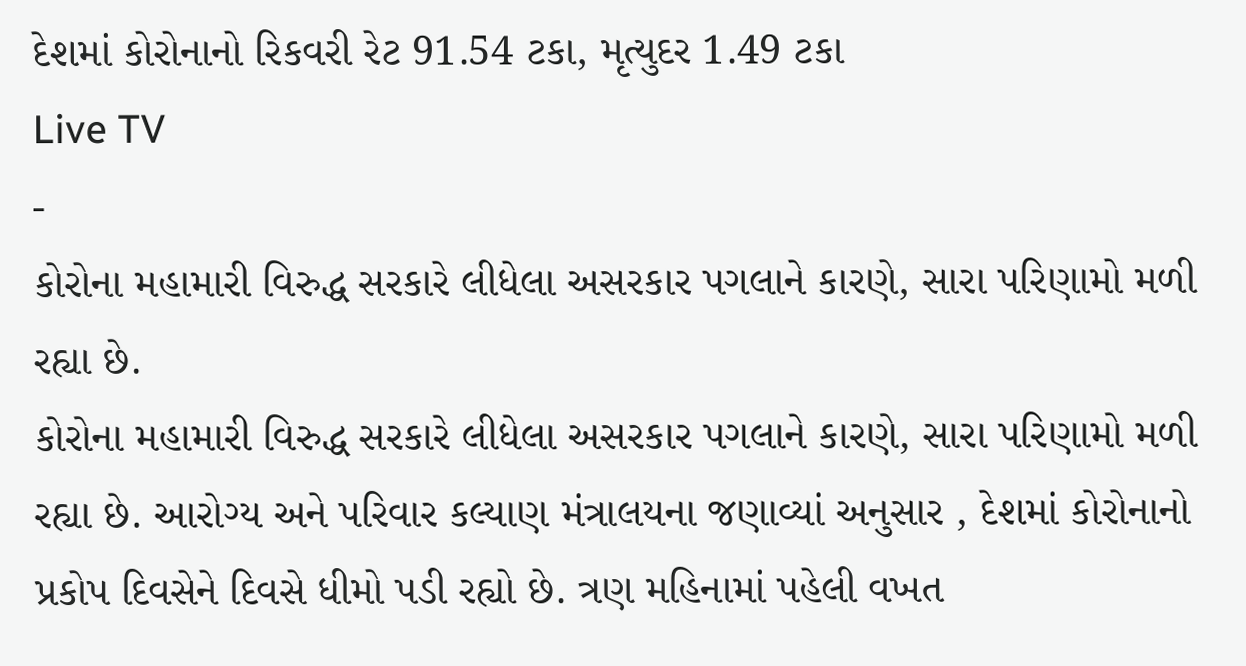દેશમાં કોરોનાનો રિકવરી રેટ 91.54 ટકા, મૃત્યુદર 1.49 ટકા
Live TV
-
કોરોના મહામારી વિરુદ્ધ સરકારે લીધેલા અસરકાર પગલાને કારણે, સારા પરિણામો મળી રહ્યા છે.
કોરોના મહામારી વિરુદ્ધ સરકારે લીધેલા અસરકાર પગલાને કારણે, સારા પરિણામો મળી રહ્યા છે. આરોગ્ય અને પરિવાર કલ્યાણ મંત્રાલયના જણાવ્યાં અનુસાર , દેશમાં કોરોનાનો પ્રકોપ દિવસેને દિવસે ધીમો પડી રહ્યો છે. ત્રણ મહિનામાં પહેલી વખત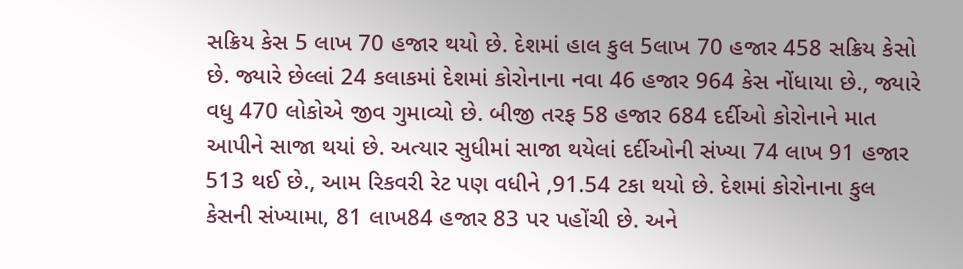સક્રિય કેસ 5 લાખ 70 હજાર થયો છે. દેશમાં હાલ કુલ 5લાખ 70 હજાર 458 સક્રિય કેસો છે. જ્યારે છેલ્લાં 24 કલાકમાં દેશમાં કોરોનાના નવા 46 હજાર 964 કેસ નોંધાયા છે., જ્યારે વધુ 470 લોકોએ જીવ ગુમાવ્યો છે. બીજી તરફ 58 હજાર 684 દર્દીઓ કોરોનાને માત આપીને સાજા થયાં છે. અત્યાર સુધીમાં સાજા થયેલાં દર્દીઓની સંખ્યા 74 લાખ 91 હજાર 513 થઈ છે., આમ રિકવરી રેટ પણ વધીને ,91.54 ટકા થયો છે. દેશમાં કોરોનાના કુલ કેસની સંખ્યામા, 81 લાખ84 હજાર 83 પર પહોંચી છે. અને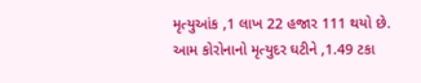મૃત્યુઆંક ,1 લાખ 22 હજાર 111 થયો છે. આમ કોરોનાનો મૃત્યુદર ઘટીને ,1.49 ટકા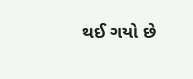થઈ ગયો છે